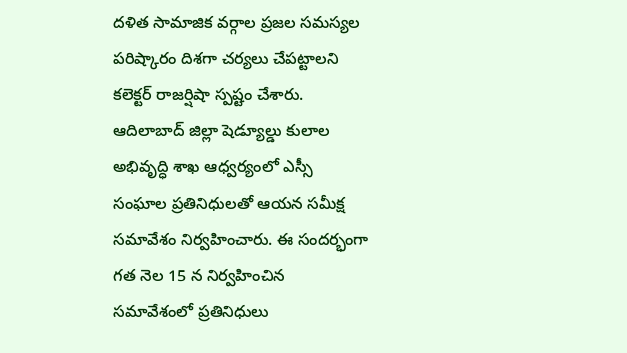దళిత సామాజిక వర్గాల ప్రజల సమస్యల పరిష్కారం దిశగా చర్యలు చేపట్టాలని కలెక్టర్ రాజర్షిషా స్పష్టం చేశారు. ఆదిలాబాద్ జిల్లా షెడ్యూల్డు కులాల అభివృద్ధి శాఖ ఆధ్వర్యంలో ఎస్సీ సంఘాల ప్రతినిధులతో ఆయన సమీక్ష సమావేశం నిర్వహించారు. ఈ సందర్భంగా గత నెల 15 న నిర్వహించిన సమావేశంలో ప్రతినిధులు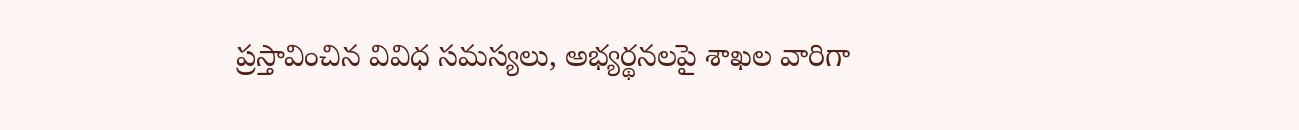ప్రస్తావించిన వివిధ సమస్యలు, అభ్యర్థనలపై శాఖల వారిగా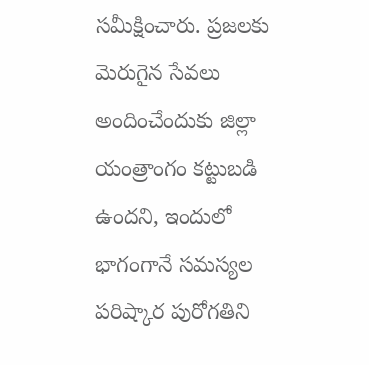సమీక్షించారు. ప్రజలకు మెరుగైన సేవలు అందించేందుకు జిల్లా యంత్రాంగం కట్టుబడి ఉందని, ఇందులో భాగంగానే సమస్యల పరిష్కార పురోగతిని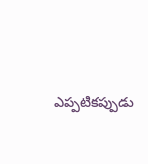ఎప్పటికప్పుడు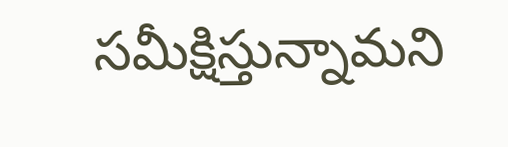సమీక్షిస్తున్నామని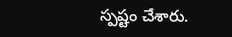స్పష్టం చేశారు.